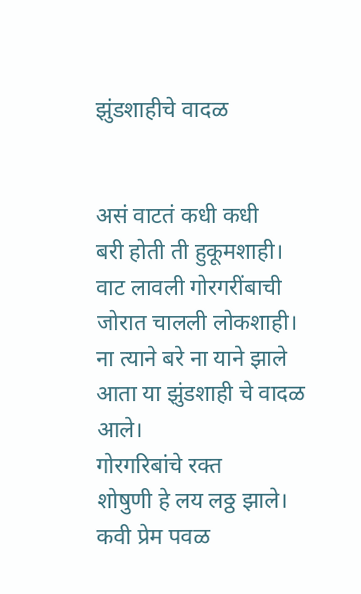झुंडशाहीचे वादळ


असं वाटतं कधी कधी
बरी होती ती हुकूमशाही।
वाट लावली गोरगरींबाची
जोरात चालली लोकशाही।
ना त्याने बरे ना याने झाले
आता या झुंडशाही चे वादळ आले।
गोरगरिबांचे रक्त
शोषुणी हे लय लठ्ठ झाले।
कवी प्रेम पवळ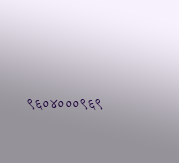९६०४०००९६९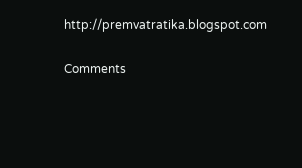http://premvatratika.blogspot.com

Comments